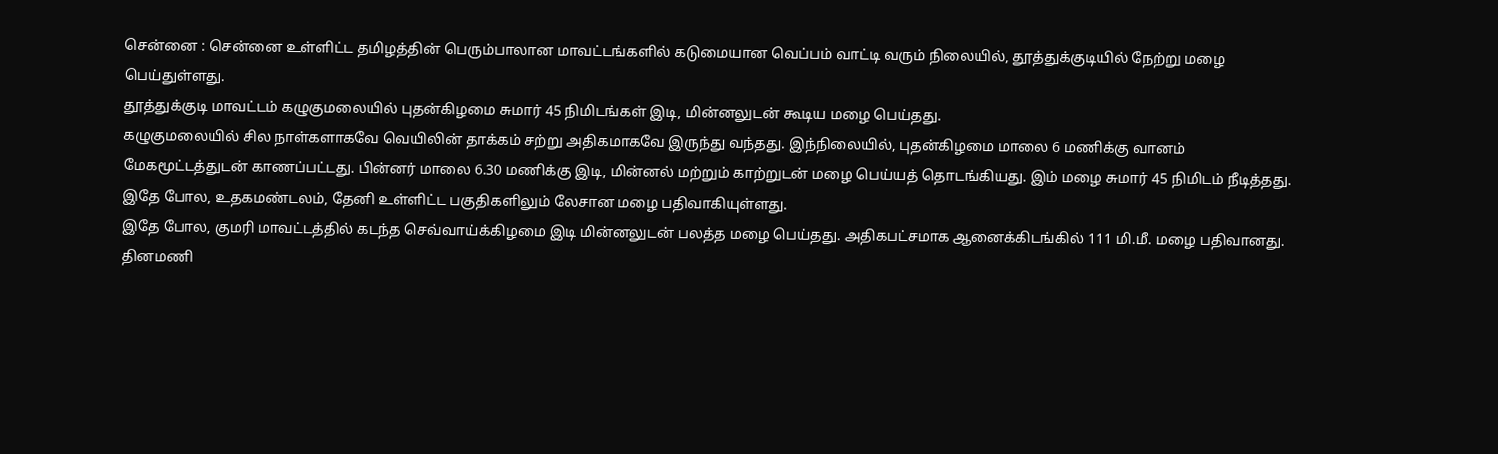சென்னை : சென்னை உள்ளிட்ட தமிழத்தின் பெரும்பாலான மாவட்டங்களில் கடுமையான வெப்பம் வாட்டி வரும் நிலையில், தூத்துக்குடியில் நேற்று மழை பெய்துள்ளது.
தூத்துக்குடி மாவட்டம் கழுகுமலையில் புதன்கிழமை சுமார் 45 நிமிடங்கள் இடி, மின்னலுடன் கூடிய மழை பெய்தது.
கழுகுமலையில் சில நாள்களாகவே வெயிலின் தாக்கம் சற்று அதிகமாகவே இருந்து வந்தது. இந்நிலையில், புதன்கிழமை மாலை 6 மணிக்கு வானம் மேகமூட்டத்துடன் காணப்பட்டது. பின்னர் மாலை 6.30 மணிக்கு இடி, மின்னல் மற்றும் காற்றுடன் மழை பெய்யத் தொடங்கியது. இம் மழை சுமார் 45 நிமிடம் நீடித்தது.
இதே போல, உதகமண்டலம், தேனி உள்ளிட்ட பகுதிகளிலும் லேசான மழை பதிவாகியுள்ளது.
இதே போல, குமரி மாவட்டத்தில் கடந்த செவ்வாய்க்கிழமை இடி மின்னலுடன் பலத்த மழை பெய்தது. அதிகபட்சமாக ஆனைக்கிடங்கில் 111 மி.மீ. மழை பதிவானது.
தினமணி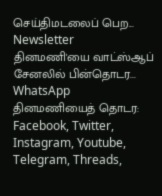செய்திமடலைப் பெற... Newsletter
தினமணி'யை வாட்ஸ்ஆப் சேனலில் பின்தொடர... WhatsApp
தினமணியைத் தொடர: Facebook, Twitter, Instagram, Youtube, Telegram, Threads,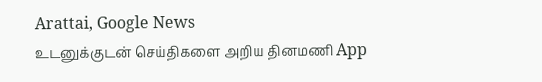Arattai, Google News
உடனுக்குடன் செய்திகளை அறிய தினமணி App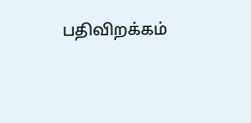பதிவிறக்கம்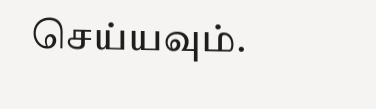செய்யவும்.